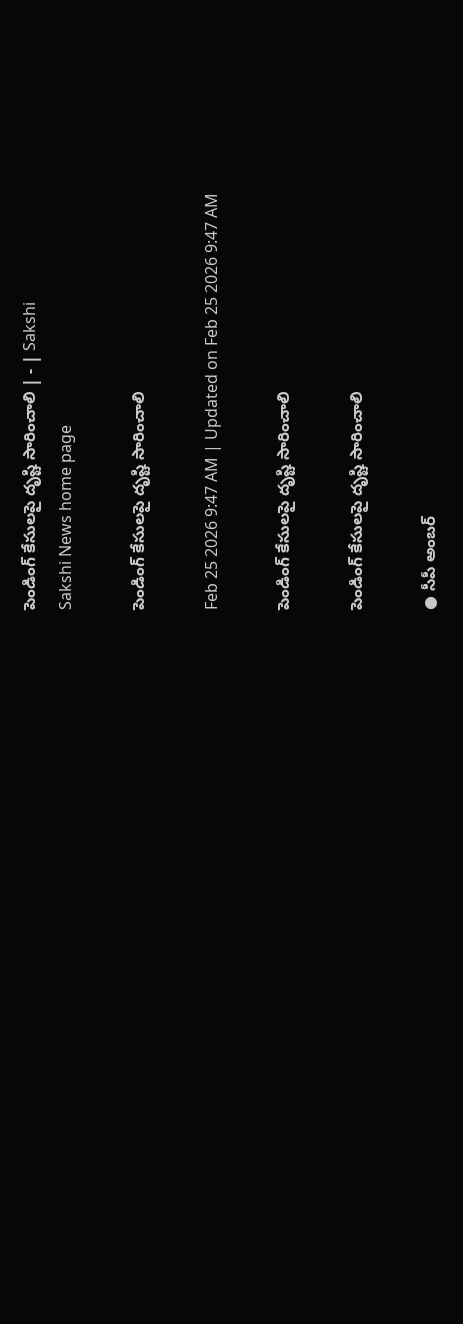పెండింగ్‌ కేసులపై దృష్టి సారించాలి | - | Sakshi
Sakshi News home page

పెండింగ్‌ కేసులపై దృష్టి సారించాలి

Feb 25 2026 9:47 AM | Updated on Feb 25 2026 9:47 AM

పెండింగ్‌ కేసులపై దృష్టి సారించాలి

పెండింగ్‌ కేసులపై దృష్టి సారించాలి

● సీపీ అంబర్‌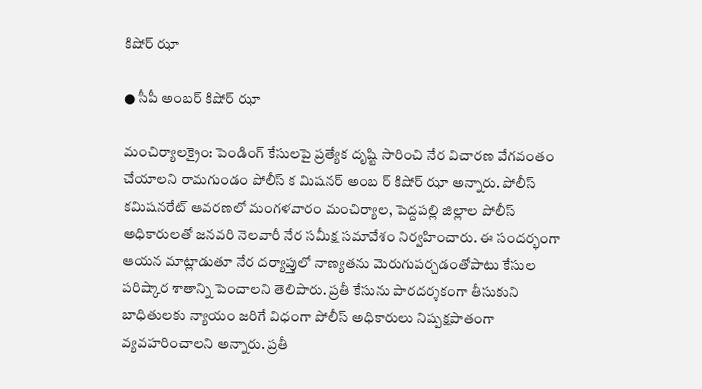కిషోర్‌ ఝా

● సీపీ అంబర్‌ కిషోర్‌ ఝా

మంచిర్యాలక్రైం: పెండింగ్‌ కేసులపై ప్రత్యేక దృష్టి సారించి నేర విచారణ వేగవంతం చేయాలని రామగుండం పోలీస్‌ క మిషనర్‌ అంబ ర్‌ కిషోర్‌ ఝా అన్నారు. పోలీస్‌ కమిషనరేట్‌ ఆవరణలో మంగళవారం మంచిర్యాల, పెద్దపల్లి జిల్లాల పోలీస్‌ అధికారులతో జనవరి నెలవారీ నేర సమీక్ష సమావేశం నిర్వహించారు. ఈ సందర్భంగా ఆయన మాట్లాడుతూ నేర దర్యాప్తులో నాణ్యతను మెరుగుపర్చడంతోపాటు కేసుల పరిష్కార శాతాన్ని పెంచాలని తెలిపారు. ప్రతీ కేసును పారదర్శకంగా తీసుకుని బాధితులకు న్యాయం జరిగే విధంగా పోలీస్‌ అధికారులు నిష్పక్షపాతంగా వ్యవహరించాలని అన్నారు. ప్రతీ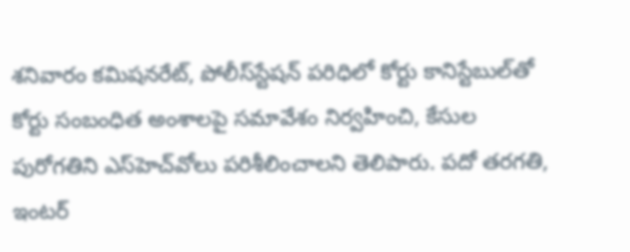శనివారం కమిషనరేట్‌, పోలీస్‌స్టేషన్‌ పరిధిలో కోర్టు కానిస్టేబుల్‌తో కోర్టు సంబంధిత అంశాలపై సమావేశం నిర్వహించి, కేసుల పురోగతిని ఎస్‌హెచ్‌వోలు పరిశీలించాలని తెలిపారు. పదో తరగతి, ఇంటర్‌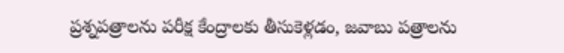ప్రశ్నపత్రాలను పరీక్ష కేంద్రాలకు తీసుకెళ్లడం, జవాబు పత్రాలను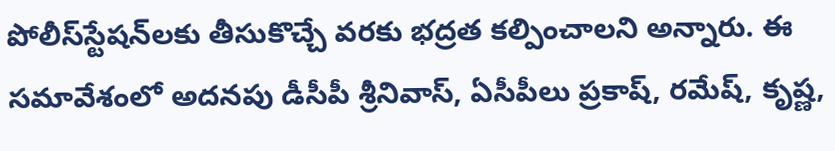పోలీస్‌స్టేషన్‌లకు తీసుకొచ్చే వరకు భద్రత కల్పించాలని అన్నారు. ఈ సమావేశంలో అదనపు డీసీపీ శ్రీనివాస్‌, ఏసీపీలు ప్రకాష్‌, రమేష్‌, కృష్ణ,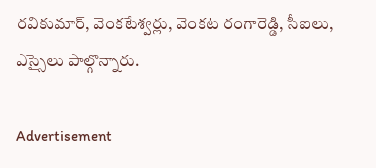రవికుమార్‌, వెంకటేశ్వర్లు, వెంకట రంగారెడ్డి, సీఐలు, ఎస్సైలు పాల్గొన్నారు.

Advertisement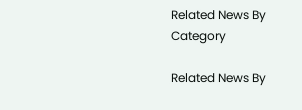Related News By Category

Related News By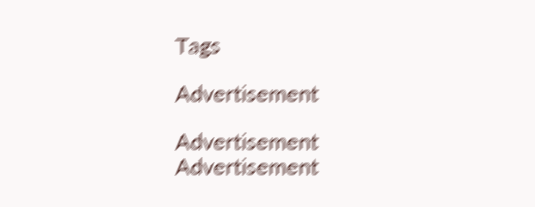Tags

Advertisement

Advertisement
Advertisement